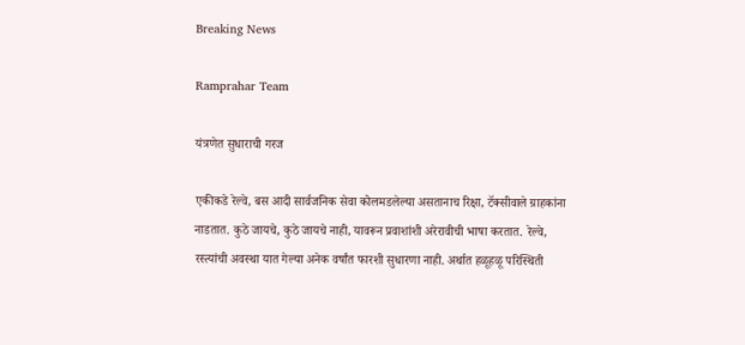Breaking News

Ramprahar Team

यंत्रणेत सुधाराची गरज

एकीकडे रेल्वे, बस आदी सार्वजनिक सेवा कोलमडलेल्या असतानाच रिक्षा, टॅक्सीवाले ग्राहकांना नाडतात. कुठे जायचे, कुठे जायचे नाही, यावरून प्रवाशांशी अरेरावीची भाषा करतात. रेल्वे, रस्त्यांची अवस्था यात गेल्या अनेक वर्षांत फारशी सुधारणा नाही. अर्थात हळूहळू परिस्थिती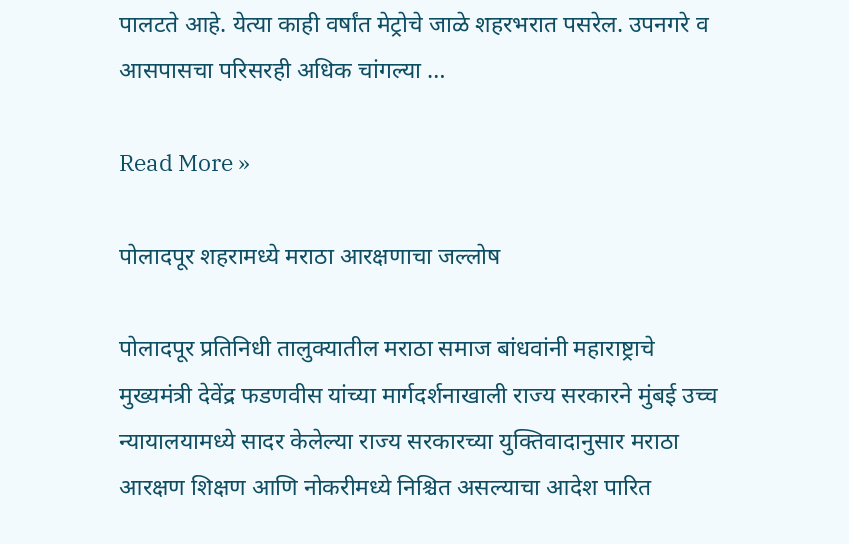पालटते आहे. येत्या काही वर्षांत मेट्रोचे जाळे शहरभरात पसरेल. उपनगरे व आसपासचा परिसरही अधिक चांगल्या …

Read More »

पोलादपूर शहरामध्ये मराठा आरक्षणाचा जल्लोष

पोलादपूर प्रतिनिधी तालुक्यातील मराठा समाज बांधवांनी महाराष्ट्राचे मुख्यमंत्री देवेंद्र फडणवीस यांच्या मार्गदर्शनाखाली राज्य सरकारने मुंबई उच्च न्यायालयामध्ये सादर केलेल्या राज्य सरकारच्या युक्तिवादानुसार मराठा आरक्षण शिक्षण आणि नोकरीमध्ये निश्चित असल्याचा आदेश पारित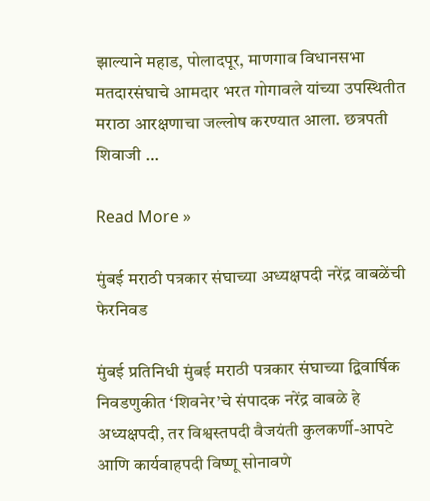झाल्याने महाड, पोलादपूर, माणगाव विधानसभा मतदारसंघाचे आमदार भरत गोगावले यांच्या उपस्थितीत मराठा आरक्षणाचा जल्लोष करण्यात आला. छत्रपती शिवाजी …

Read More »

मुंबई मराठी पत्रकार संघाच्या अध्यक्षपदी नरेंद्र वाबळेंची फेरनिवड

मुंबई प्रतिनिधी मुंबई मराठी पत्रकार संघाच्या द्विवार्षिक निवडणुकीत ‘शिवनेर’चे संपादक नरेंद्र वाबळे हे अध्यक्षपदी, तर विश्वस्तपदी वैजयंती कुलकर्णी-आपटे आणि कार्यवाहपदी विष्णू सोनावणे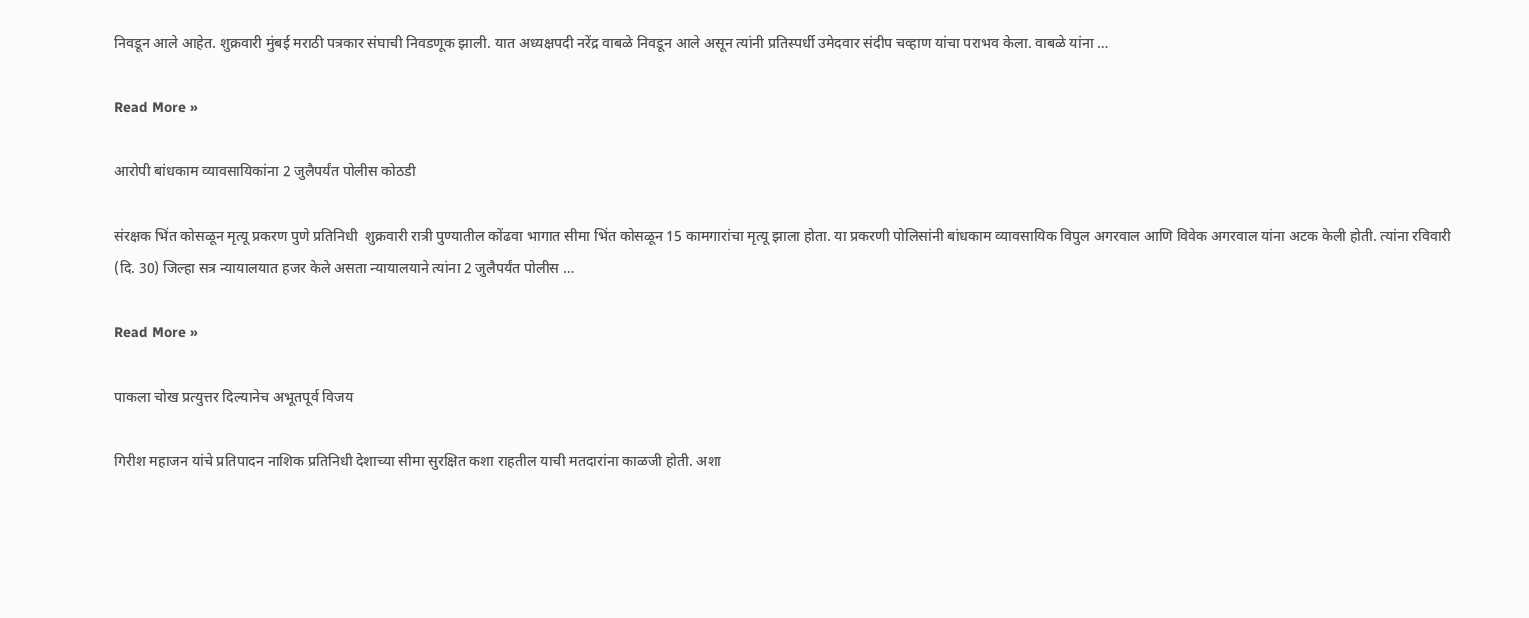निवडून आले आहेत. शुक्रवारी मुंबई मराठी पत्रकार संघाची निवडणूक झाली. यात अध्यक्षपदी नरेंद्र वाबळे निवडून आले असून त्यांनी प्रतिस्पर्धी उमेदवार संदीप चव्हाण यांचा पराभव केला. वाबळे यांना …

Read More »

आरोपी बांधकाम व्यावसायिकांना 2 जुलैपर्यंत पोलीस कोठडी

संरक्षक भिंत कोसळून मृत्यू प्रकरण पुणे प्रतिनिधी  शुक्रवारी रात्री पुण्यातील कोंढवा भागात सीमा भिंत कोसळून 15 कामगारांचा मृत्यू झाला होता. या प्रकरणी पोलिसांनी बांधकाम व्यावसायिक विपुल अगरवाल आणि विवेक अगरवाल यांना अटक केली होती. त्यांना रविवारी (दि. 30) जिल्हा सत्र न्यायालयात हजर केले असता न्यायालयाने त्यांना 2 जुलैपर्यंत पोलीस …

Read More »

पाकला चोख प्रत्युत्तर दिल्यानेच अभूतपूर्व विजय

गिरीश महाजन यांचे प्रतिपादन नाशिक प्रतिनिधी देशाच्या सीमा सुरक्षित कशा राहतील याची मतदारांना काळजी होती. अशा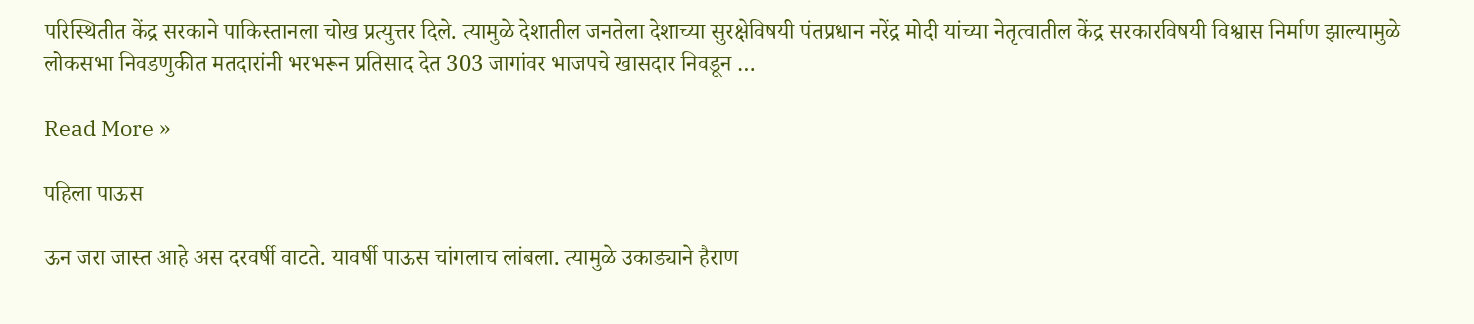परिस्थितीत केंद्र सरकाने पाकिस्तानला चोख प्रत्युत्तर दिले. त्यामुळे देशातील जनतेला देशाच्या सुरक्षेविषयी पंतप्रधान नरेंद्र मोदी यांच्या नेतृत्वातील केंद्र सरकारविषयी विश्वास निर्माण झाल्यामुळे लोकसभा निवडणुकीत मतदारांनी भरभरून प्रतिसाद देत 303 जागांवर भाजपचे खासदार निवडून …

Read More »

पहिला पाऊस

ऊन जरा जास्त आहे अस दरवर्षी वाटते. यावर्षी पाऊस चांगलाच लांबला. त्यामुळे उकाड्याने हैराण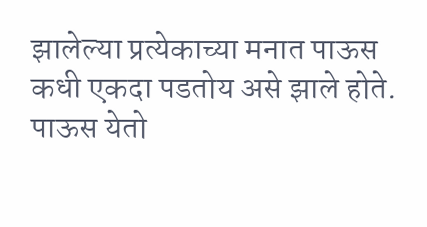झालेल्या प्रत्येकाच्या मनात पाऊस कधी एकदा पडतोय असे झाले होते. पाऊस येतो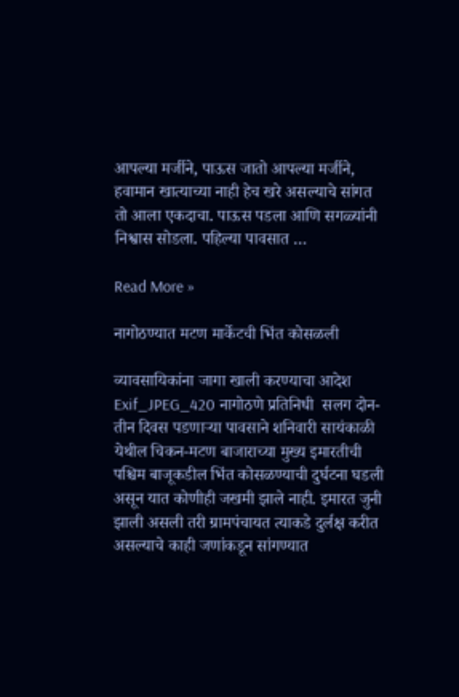आपल्या मर्जीने, पाऊस जातो आपल्या मर्जीने, हवामान खात्याच्या नाही हेच खरे असल्याचे सांगत तो आला एकदाचा. पाऊस पडला आणि सगळ्यांनी निश्वास सोडला. पहिल्या पावसात …

Read More »

नागोठण्यात मटण मार्केटची भिंत कोसळली

व्यावसायिकांना जागा खाली करण्याचा आदेश Exif_JPEG_420 नागोठणे प्रतिनिधी  सलग दोन-तीन दिवस पडणार्‍या पावसाने शनिवारी सायंकाळी येथील चिकन-मटण बाजाराच्या मुख्य इमारतीची पश्चिम बाजूकडील भिंत कोसळण्याची दुर्घटना घडली असून यात कोणीही जखमी झाले नाही. इमारत जुनी झाली असली तरी ग्रामपंचायत त्याकडे दुर्लक्ष करीत असल्याचे काही जणांकडून सांगण्यात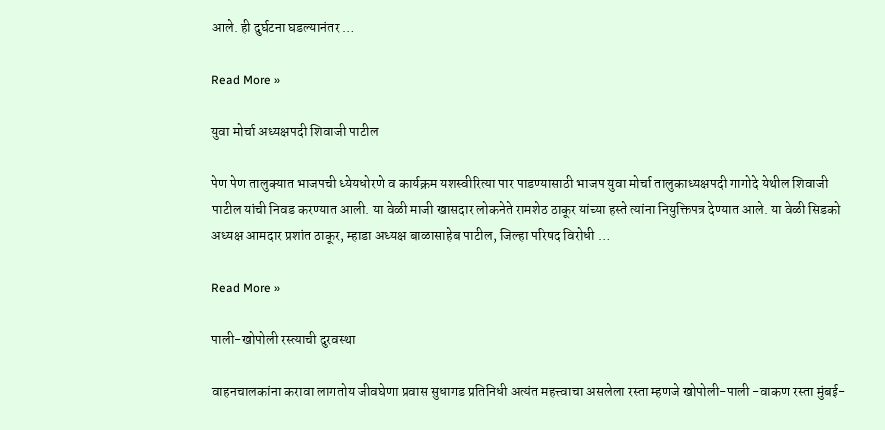आले. ही दुर्घटना घडल्यानंतर …

Read More »

युवा मोर्चा अध्यक्षपदी शिवाजी पाटील

पेण पेण तालुक्यात भाजपची ध्येयधोरणे व कार्यक्रम यशस्वीरित्या पार पाडण्यासाठी भाजप युवा मोर्चा तालुकाध्यक्षपदी गागोदे येथील शिवाजी पाटील यांची निवड करण्यात आली. या वेळी माजी खासदार लोकनेते रामशेठ ठाकूर यांच्या हस्ते त्यांना नियुक्तिपत्र देण्यात आले. या वेळी सिडको अध्यक्ष आमदार प्रशांत ठाकूर, म्हाडा अध्यक्ष बाळासाहेब पाटील, जिल्हा परिषद विरोधी …

Read More »

पाली-खोपोली रस्त्याची दुरवस्था

वाहनचालकांना करावा लागतोय जीवघेणा प्रवास सुधागड प्रतिनिधी अत्यंत महत्त्वाचा असलेला रस्ता म्हणजे खोपोली-पाली -वाकण रस्ता मुंबई-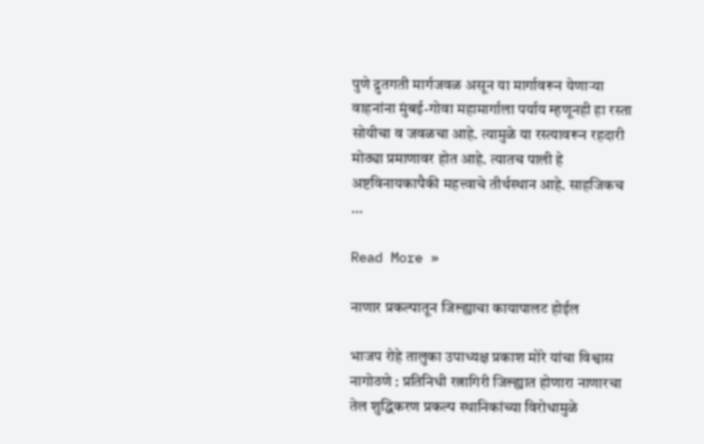पुणे द्रुतगती मार्गजवळ असून या मार्गावरून येणार्‍या वाहनांना मुंबई-गोवा महामार्गाला पर्याय म्हणूनही हा रस्ता सोयीचा व जवळचा आहे. त्यामुळे या रस्त्यावरून रहदारी मोठ्या प्रमाणावर होत आहे. त्यातच पाली हे अष्टविनायकापैकी महत्त्वाचे तीर्थस्थान आहे. साहजिकच …

Read More »

नाणार प्रकल्पातून जिल्ह्याचा कायापालट होईल

भाजप रोहे तालुका उपाध्यक्ष प्रकाश मोरे यांचा विश्वास नागोठणे : प्रतिनिधी रत्नागिरी जिल्ह्यात होणारा नाणारचा तेल शुद्धिकरण प्रकल्प स्थानिकांच्या विरोधामुळे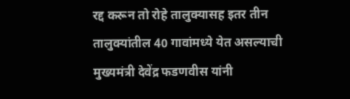रद्द करून तो रोहे तालुक्यासह इतर तीन तालुक्यांतील 40 गावांमध्ये येत असल्याची मुख्यमंत्री देवेंद्र फडणवीस यांनी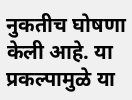नुकतीच घोषणा केली आहे. या प्रकल्पामुळे या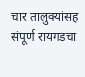चार तालुक्यांसह संपूर्ण रायगडचा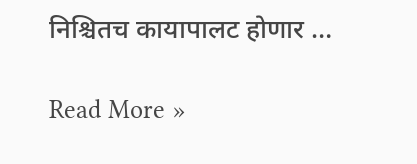निश्चितच कायापालट होणार …

Read More »